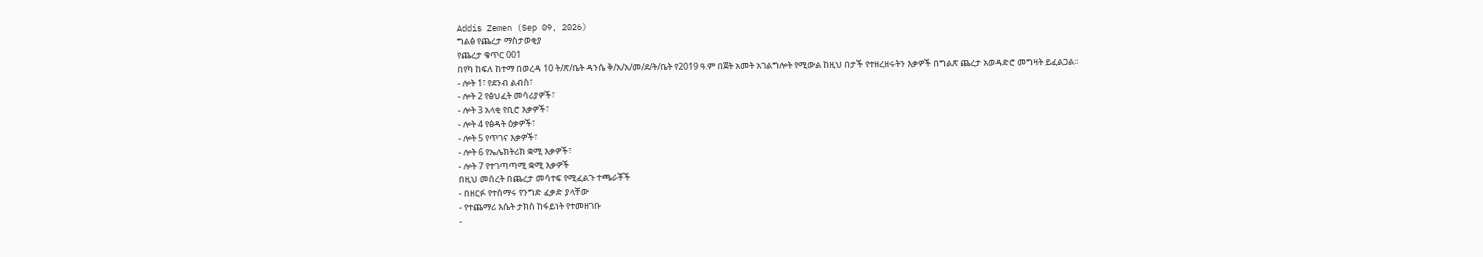Addis Zemen (Sep 09, 2026)
ግልፅ የጨረታ ማስታወቂያ
የጨረታ ቁጥር 001
በየካ ከፍለ ከተማ በወረዳ 10 ት/ጽ/ቤት ዳንሴ ቅ/አ/አ/መ/ደ/ት/ቤት የ2019 ዓ.ም በጀት አመት አገልግሎት የሚውል ከዚህ በታች የተዘረዘሩትን እቃዎች በግልጽ ጨረታ አወዳድሮ መግዛት ይፈልጋል፡፡
- ሎት 1፣ የደንብ ልብስ፣
- ሎት 2 የፅህፈት መሳሪያዎች፣
- ሎት 3 አላቂ የቢሮ እቃዎች፣
- ሎት 4 የፅዳት ዕቃዎች፣
- ሎት 5 የጥገና እቃዎች፣
- ሎት 6 የኤሌክትሪክ ቋሚ እቃዎች፣
- ሎት 7 የተገጣጣሚ ቋሚ እቃዎች
በዚህ መሰረት በጨረታ መሳተፍ የሚፈልጉ ተጫራቾች
- በዘርፉ የተሰማሩ የንግድ ፈቃድ ያላቸው
- የተጨማሪ እሴት ታክስ ከፋይነት የተመዘገቡ
-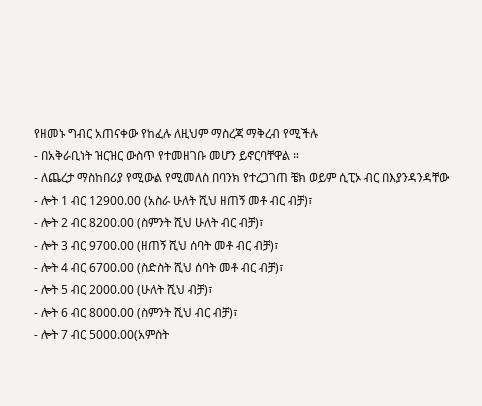የዘመኑ ግብር አጠናቀው የከፈሉ ለዚህም ማስረጃ ማቅረብ የሚችሉ
- በአቅራቢነት ዝርዝር ውስጥ የተመዘገቡ መሆን ይኖርባቸዋል ።
- ለጨረታ ማስከበሪያ የሚውል የሚመለስ በባንክ የተረጋገጠ ቼክ ወይም ሲፒኦ ብር በእያንዳንዳቸው
- ሎት 1 ብር 12900.00 (አስራ ሁለት ሺህ ዘጠኝ መቶ ብር ብቻ)፣
- ሎት 2 ብር 8200.00 (ስምንት ሺህ ሁለት ብር ብቻ)፣
- ሎት 3 ብር 9700.00 (ዘጠኝ ሺህ ሰባት መቶ ብር ብቻ)፣
- ሎት 4 ብር 6700.00 (ስድስት ሺህ ሰባት መቶ ብር ብቻ)፣
- ሎት 5 ብር 2000.00 (ሁለት ሺህ ብቻ)፣
- ሎት 6 ብር 8000.00 (ስምንት ሺህ ብር ብቻ)፣
- ሎት 7 ብር 5000.00(አምስት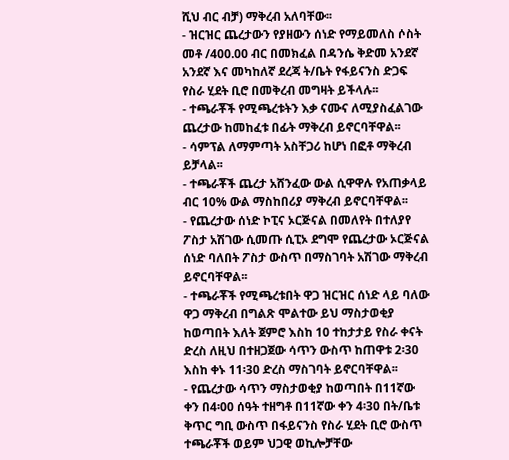ሺህ ብር ብቻ) ማቅረብ አለባቸው፡፡
- ዝርዝር ጨረታውን የያዘውን ሰነድ የማይመለስ ሶስት መቶ /400.00 ብር በመክፈል በዳንሴ ቅድመ አንደኛ አንደኛ እና መካከለኛ ደረጃ ት/ቤት የፋይናንስ ድጋፍ የስራ ሂደት ቢሮ በመቅረብ መግዛት ይችላሉ፡፡
- ተጫራቾች የሚጫረቱትን እቃ ናሙና ለሚያስፈልገው ጨረታው ከመከፈቱ በፊት ማቅረብ ይኖርባቸዋል፡፡
- ሳምፕል ለማምጣት አስቸጋሪ ከሆነ በፎቶ ማቅረብ ይቻላል፡፡
- ተጫራቾች ጨረታ አሸንፈው ውል ሲዋዋሉ የአጠቃላይ ብር 10% ውል ማስከበሪያ ማቅረብ ይኖርባቸዋል፡፡
- የጨረታው ሰነድ ኮፒና ኦርጅናል በመለየት በተለያየ ፖስታ አሽገው ሲመጡ ሲፒኦ ደግሞ የጨረታው ኦርጅናል ሰነድ ባለበት ፖስታ ውስጥ በማስገባት አሽገው ማቅረብ ይኖርባቸዋል፡፡
- ተጫራቾች የሚጫረቱበት ዋጋ ዝርዝር ሰነድ ላይ ባለው ዋጋ ማቅረብ በግልጽ ሞልተው ይህ ማስታወቂያ ከወጣበት እለት ጀምሮ እስከ 10 ተከታታይ የስራ ቀናት ድረስ ለዚህ በተዘጋጀው ሳጥን ውስጥ ከጠዋቱ 2፡30 እስከ ቀኑ 11፡30 ድረስ ማስገባት ይኖርባቸዋል፡፡
- የጨረታው ሳጥን ማስታወቂያ ከወጣበት በ11ኛው ቀን በ4፡00 ሰዓት ተዘግቶ በ11ኛው ቀን 4፡30 በት/ቤቱ ቅጥር ግቢ ውስጥ በፋይናንስ የስራ ሂደት ቢሮ ውስጥ ተጫራቾች ወይም ህጋዊ ወኪሎቻቸው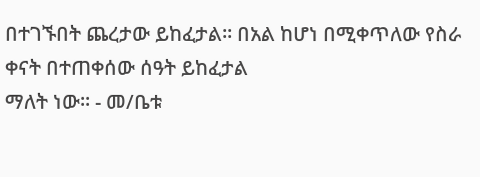በተገኙበት ጨረታው ይከፈታል፡፡ በአል ከሆነ በሚቀጥለው የስራ ቀናት በተጠቀሰው ሰዓት ይከፈታል
ማለት ነው፡፡ - መ/ቤቱ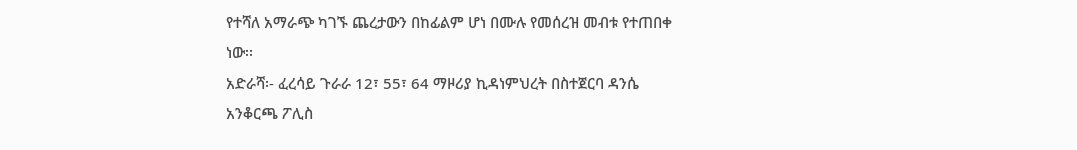የተሻለ አማራጭ ካገኙ ጨረታውን በከፊልም ሆነ በሙሉ የመሰረዝ መብቱ የተጠበቀ ነው፡፡
አድራሻ፡- ፈረሳይ ጉራራ 12፣ 55፣ 64 ማዞሪያ ኪዳነምህረት በስተጀርባ ዳንሴ አንቆርጫ ፖሊስ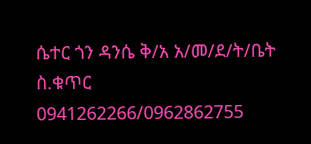ሴተር ጎን ዳንሴ ቅ/አ አ/መ/ደ/ት/ቤት
ስ.ቁጥር 0941262266/0962862755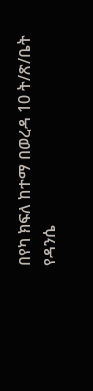በየካ ክፍለ ከተማ በወረዳ 10 ት/ጽ/ቤት
የዳንሴ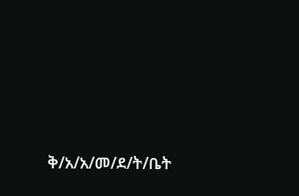ቅ/አ/አ/መ/ደ/ት/ቤት